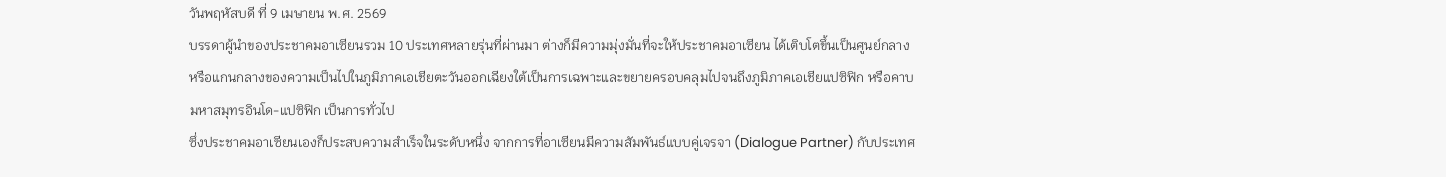วันพฤหัสบดี ที่ 9 เมษายน พ.ศ. 2569
บรรดาผู้นำของประชาคมอาเซียนรวม 10 ประเทศหลายรุ่นที่ผ่านมา ต่างก็มีความมุ่งมั่นที่จะให้ประชาคมอาเซียน ได้เติบโตขึ้นเป็นศูนย์กลาง หรือแกนกลางของความเป็นไปในภูมิภาคเอเชียตะวันออกเฉียงใต้เป็นการเฉพาะและขยายครอบคลุมไปจนถึงภูมิภาคเอเชียแปซิฟิก หรือคาบมหาสมุทรอินโด-แปซิฟิก เป็นการทั่วไป
ซึ่งประชาคมอาเซียนเองก็ประสบความสำเร็จในระดับหนึ่ง จากการที่อาเซียนมีความสัมพันธ์แบบคู่เจรจา (Dialogue Partner) กับประเทศ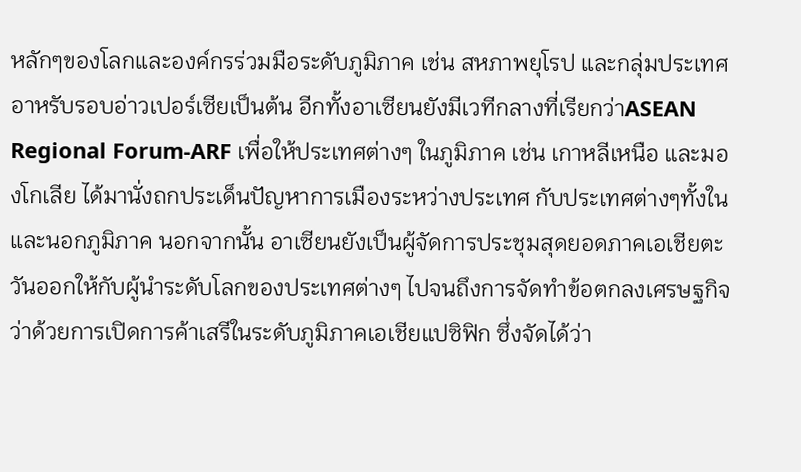หลักๆของโลกและองค์กรร่วมมือระดับภูมิภาค เช่น สหภาพยุโรป และกลุ่มประเทศอาหรับรอบอ่าวเปอร์เซียเป็นต้น อีกทั้งอาเซียนยังมีเวทีกลางที่เรียกว่าASEAN Regional Forum-ARF เพื่อให้ประเทศต่างๆ ในภูมิภาค เช่น เกาหลีเหนือ และมองโกเลีย ได้มานั่งถกประเด็นปัญหาการเมืองระหว่างประเทศ กับประเทศต่างๆทั้งในและนอกภูมิภาค นอกจากนั้น อาเซียนยังเป็นผู้จัดการประชุมสุดยอดภาคเอเชียตะวันออกให้กับผู้นำระดับโลกของประเทศต่างๆ ไปจนถึงการจัดทำข้อตกลงเศรษฐกิจ ว่าด้วยการเปิดการค้าเสรีในระดับภูมิภาคเอเชียแปซิฟิก ซึ่งจัดได้ว่า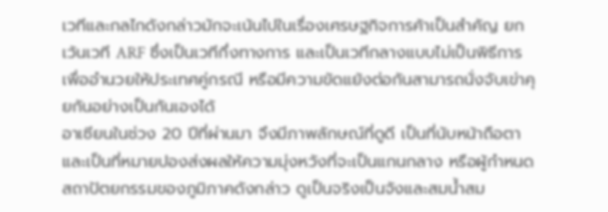เวทีและกลไกดังกล่าวมักจะเน้นไปในเรื่องเศรษฐกิจการค้าเป็นสำคัญ ยกเว้นเวที ARF ซึ่งเป็นเวทีกึ่งทางการ และเป็นเวทีกลางแบบไม่เป็นพิธีการ เพื่ออำนวยให้ประเทศคู่กรณี หรือมีความขัดแย้งต่อกันสามารถนั่งจับเข่าคุยกันอย่างเป็นกันเองได้
อาเซียนในช่วง 20 ปีที่ผ่านมา จึงมีภาพลักษณ์ที่ดูดี เป็นที่นับหน้าถือตา และเป็นที่หมายปองส่งผลให้ความมุ่งหวังที่จะเป็นแกนกลาง หรือผู้กำหนดสถาปัตยกรรมของภูมิภาคดังกล่าว ดูเป็นจริงเป็นจังและสมน้ำสม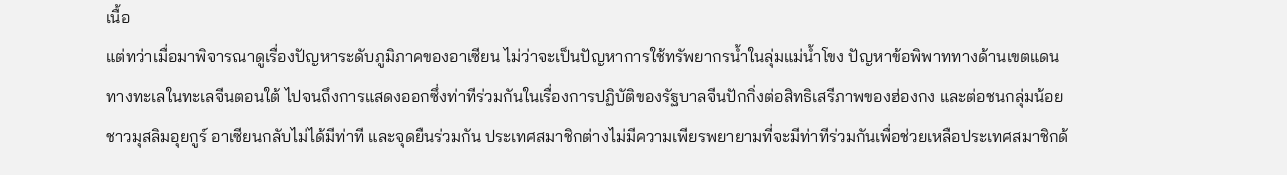เนื้อ
แต่ทว่าเมื่อมาพิจารณาดูเรื่องปัญหาระดับภูมิภาคของอาเซียน ไม่ว่าจะเป็นปัญหาการใช้ทรัพยากรน้ำในลุ่มแม่น้ำโขง ปัญหาข้อพิพาททางด้านเขตแดนทางทะเลในทะเลจีนตอนใต้ ไปจนถึงการแสดงออกซึ่งท่าทีร่วมกันในเรื่องการปฏิบัติของรัฐบาลจีนปักกิ่งต่อสิทธิเสรีภาพของฮ่องกง และต่อชนกลุ่มน้อยชาวมุสลิมอุยกูร์ อาเซียนกลับไม่ได้มีท่าที และจุดยืนร่วมกัน ประเทศสมาชิกต่างไม่มีความเพียรพยายามที่จะมีท่าทีร่วมกันเพื่อช่วยเหลือประเทศสมาชิกด้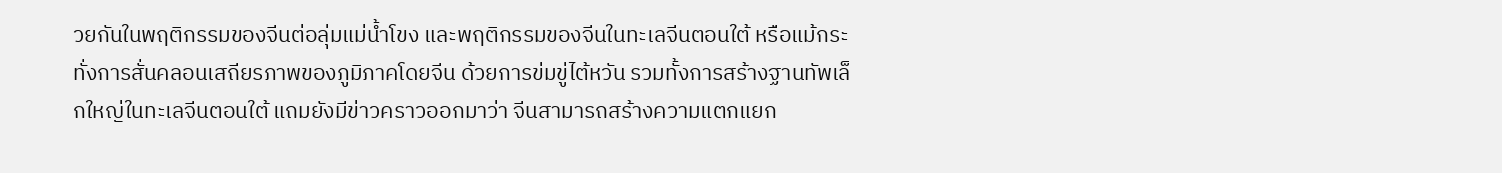วยกันในพฤติกรรมของจีนต่อลุ่มแม่น้ำโขง และพฤติกรรมของจีนในทะเลจีนตอนใต้ หรือแม้กระทั่งการสั่นคลอนเสถียรภาพของภูมิภาคโดยจีน ด้วยการข่มขู่ไต้หวัน รวมทั้งการสร้างฐานทัพเล็กใหญ่ในทะเลจีนตอนใต้ แถมยังมีข่าวคราวออกมาว่า จีนสามารถสร้างความแตกแยก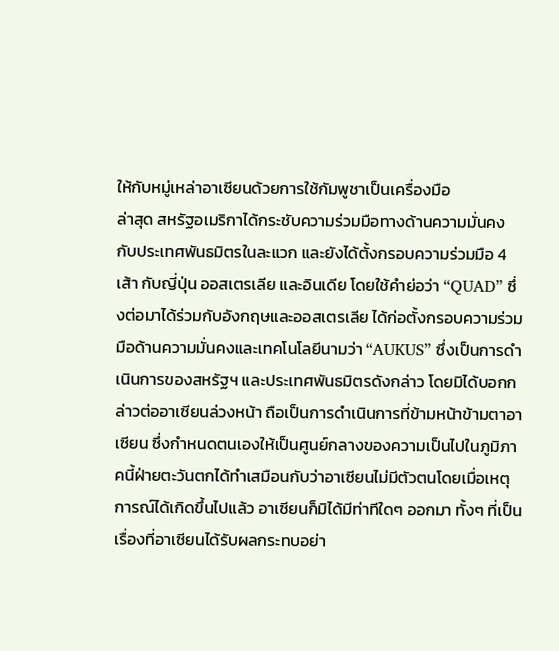ให้กับหมู่เหล่าอาเซียนด้วยการใช้กัมพูชาเป็นเครื่องมือ
ล่าสุด สหรัฐอเมริกาได้กระชับความร่วมมือทางด้านความมั่นคง กับประเทศพันธมิตรในละแวก และยังได้ตั้งกรอบความร่วมมือ 4 เส้า กับญี่ปุ่น ออสเตรเลีย และอินเดีย โดยใช้คำย่อว่า “QUAD” ซึ่งต่อมาได้ร่วมกับอังกฤษและออสเตรเลีย ได้ก่อตั้งกรอบความร่วมมือด้านความมั่นคงและเทคโนโลยีนามว่า “AUKUS” ซึ่งเป็นการดำเนินการของสหรัฐฯ และประเทศพันธมิตรดังกล่าว โดยมิได้บอกกล่าวต่ออาเซียนล่วงหน้า ถือเป็นการดำเนินการที่ข้ามหน้าข้ามตาอาเซียน ซึ่งกำหนดตนเองให้เป็นศูนย์กลางของความเป็นไปในภูมิภาคนี้ฝ่ายตะวันตกได้ทำเสมือนกับว่าอาเซียนไม่มีตัวตนโดยเมื่อเหตุการณ์ได้เกิดขึ้นไปแล้ว อาเซียนก็มิได้มีท่าทีใดๆ ออกมา ทั้งๆ ที่เป็นเรื่องที่อาเซียนได้รับผลกระทบอย่า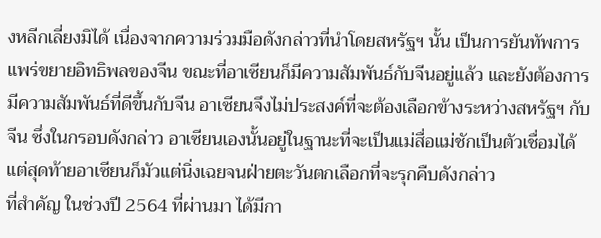งหลีกเลี่ยงมิได้ เนื่องจากความร่วมมือดังกล่าวที่นำโดยสหรัฐฯ นั้น เป็นการยันทัพการแพร่ขยายอิทธิพลของจีน ขณะที่อาเซียนก็มีความสัมพันธ์กับจีนอยู่แล้ว และยังต้องการมีความสัมพันธ์ที่ดีขึ้นกับจีน อาเซียนจึงไม่ประสงค์ที่จะต้องเลือกข้างระหว่างสหรัฐฯ กับจีน ซึ่งในกรอบดังกล่าว อาเซียนเองนั้นอยู่ในฐานะที่จะเป็นแม่สื่อแม่ชักเป็นตัวเชื่อมได้ แต่สุดท้ายอาเซียนก็มัวแต่นิ่งเฉยจนฝ่ายตะวันตกเลือกที่จะรุกคืบดังกล่าว
ที่สำคัญ ในช่วงปี 2564 ที่ผ่านมา ได้มีกา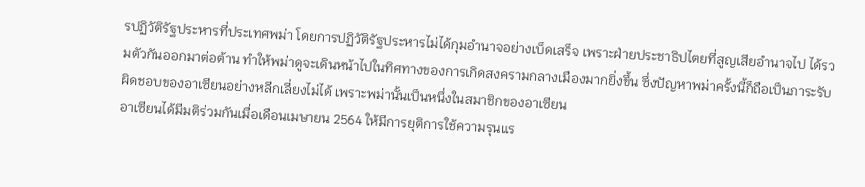รปฏิวัติรัฐประหารที่ประเทศพม่า โดยการปฏิวัติรัฐประหารไม่ได้กุมอำนาจอย่างเบ็ดเสร็จ เพราะฝ่ายประชาธิปไตยที่สูญเสียอำนาจไป ได้รวมตัวกันออกมาต่อต้าน ทำให้พม่าดูจะเดินหน้าไปในทิศทางของการเกิดสงครามกลางเมืองมากยิ่งขึ้น ซึ่งปัญหาพม่าครั้งนี้ก็ถือเป็นภาระรับผิดชอบของอาเซียนอย่างหลีกเลี่ยงไม่ได้ เพราะพม่านั้นเป็นหนึ่งในสมาชิกของอาเซียน
อาเซียนได้มีมติร่วมกันเมื่อเดือนเมษายน 2564 ให้มีการยุติการใช้ความรุนแร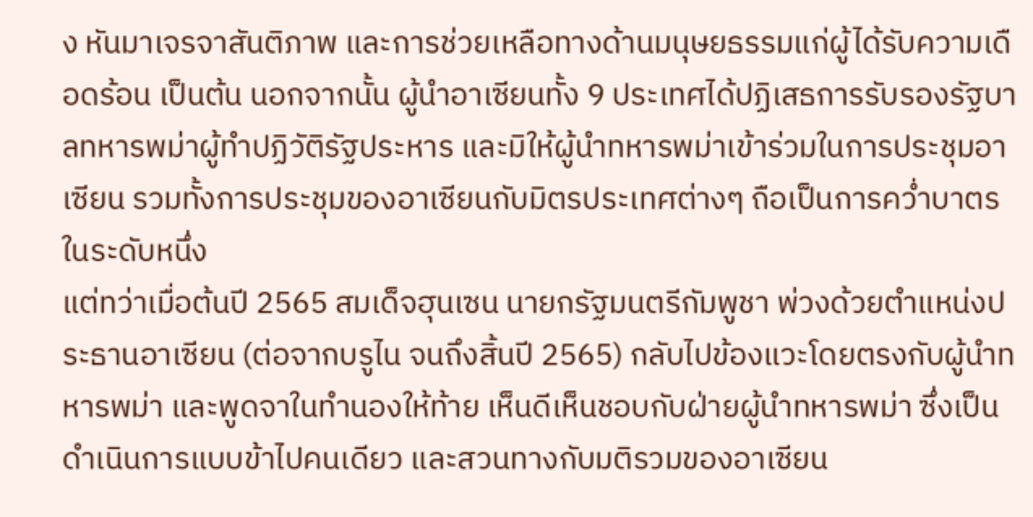ง หันมาเจรจาสันติภาพ และการช่วยเหลือทางด้านมนุษยธรรมแก่ผู้ได้รับความเดือดร้อน เป็นต้น นอกจากนั้น ผู้นำอาเซียนทั้ง 9 ประเทศได้ปฏิเสธการรับรองรัฐบาลทหารพม่าผู้ทำปฏิวัติรัฐประหาร และมิให้ผู้นำทหารพม่าเข้าร่วมในการประชุมอาเซียน รวมทั้งการประชุมของอาเซียนกับมิตรประเทศต่างๆ ถือเป็นการคว่ำบาตรในระดับหนึ่ง
แต่ทว่าเมื่อต้นปี 2565 สมเด็จฮุนเซน นายกรัฐมนตรีกัมพูชา พ่วงด้วยตำแหน่งประธานอาเซียน (ต่อจากบรูไน จนถึงสิ้นปี 2565) กลับไปข้องแวะโดยตรงกับผู้นำทหารพม่า และพูดจาในทำนองให้ท้าย เห็นดีเห็นชอบกับฝ่ายผู้นำทหารพม่า ซึ่งเป็นดำเนินการแบบข้าไปคนเดียว และสวนทางกับมติรวมของอาเซียน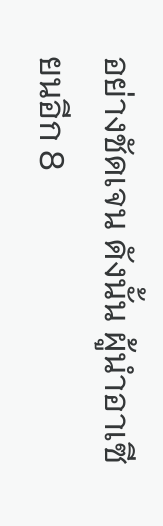อย่างชัดเจน ดังนั้น ผู้นำอาเซียนอีก 8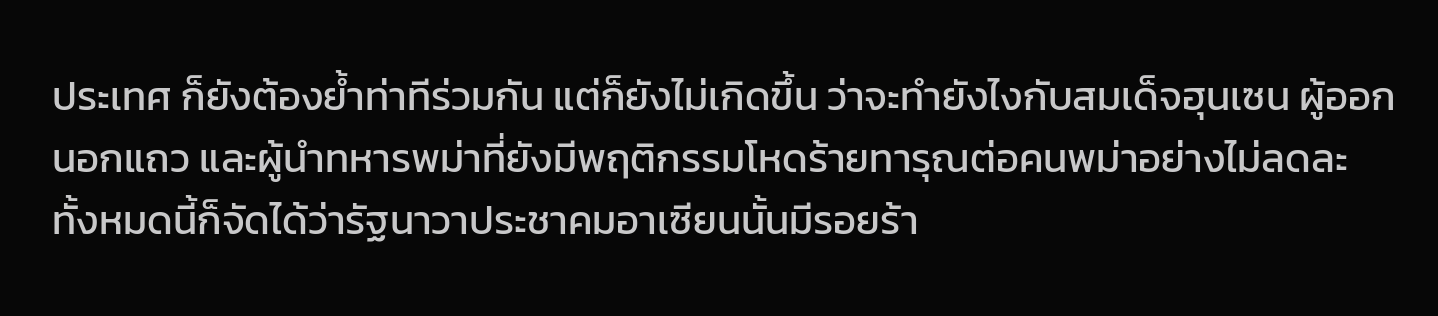ประเทศ ก็ยังต้องย้ำท่าทีร่วมกัน แต่ก็ยังไม่เกิดขึ้น ว่าจะทำยังไงกับสมเด็จฮุนเซน ผู้ออกนอกแถว และผู้นำทหารพม่าที่ยังมีพฤติกรรมโหดร้ายทารุณต่อคนพม่าอย่างไม่ลดละ
ทั้งหมดนี้ก็จัดได้ว่ารัฐนาวาประชาคมอาเซียนนั้นมีรอยร้า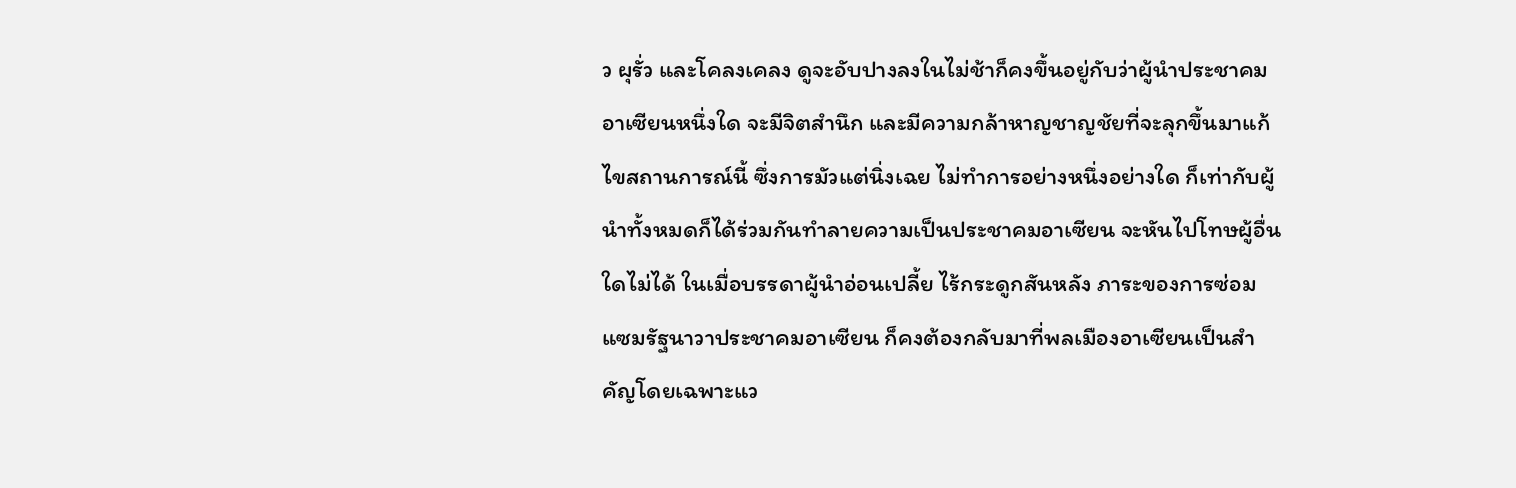ว ผุรั่ว และโคลงเคลง ดูจะอับปางลงในไม่ช้าก็คงขึ้นอยู่กับว่าผู้นำประชาคมอาเซียนหนึ่งใด จะมีจิตสำนึก และมีความกล้าหาญชาญชัยที่จะลุกขึ้นมาแก้ไขสถานการณ์นี้ ซึ่งการมัวแต่นิ่งเฉย ไม่ทำการอย่างหนึ่งอย่างใด ก็เท่ากับผู้นำทั้งหมดก็ได้ร่วมกันทำลายความเป็นประชาคมอาเซียน จะหันไปโทษผู้อื่นใดไม่ได้ ในเมื่อบรรดาผู้นำอ่อนเปลี้ย ไร้กระดูกสันหลัง ภาระของการซ่อมแซมรัฐนาวาประชาคมอาเซียน ก็คงต้องกลับมาที่พลเมืองอาเซียนเป็นสำคัญโดยเฉพาะแว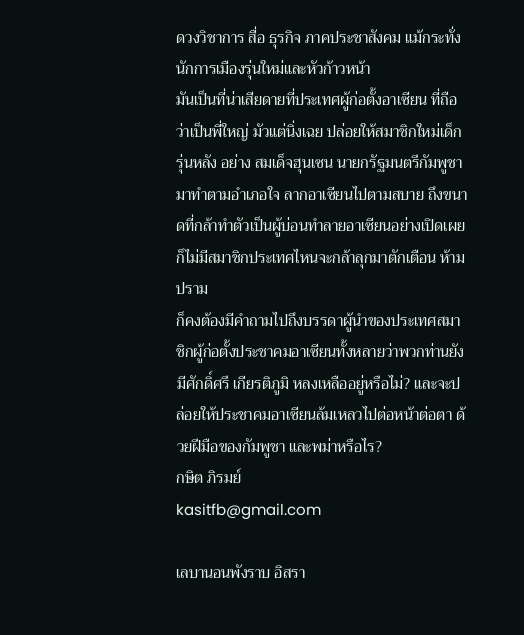ดวงวิชาการ สื่อ ธุรกิจ ภาคประชาสังคม แม้กระทั่งนักการเมืองรุ่นใหม่และหัวก้าวหน้า
มันเป็นที่น่าเสียดายที่ประเทศผู้ก่อตั้งอาเซียน ที่ถือว่าเป็นพี่ใหญ่ มัวแต่นิ่งเฉย ปล่อยให้สมาชิกใหม่เด็กรุ่นหลัง อย่าง สมเด็จฮุนเซน นายกรัฐมนตรีกัมพูชามาทำตามอำเภอใจ ลากอาเซียนไปตามสบาย ถึงขนาดที่กล้าทำตัวเป็นผู้บ่อนทำลายอาเซียนอย่างเปิดเผย ก็ไม่มีสมาชิกประเทศไหนจะกล้าลุกมาตักเตือน ห้ามปราม
ก็คงต้องมีคำถามไปถึงบรรดาผู้นำของประเทศสมาชิกผู้ก่อตั้งประชาคมอาเซียนทั้งหลายว่าพวกท่านยังมีศักดิ์ศรี เกียรติภูมิ หลงเหลืออยู่หรือไม่? และจะปล่อยให้ประชาคมอาเซียนล้มเหลวไปต่อหน้าต่อตา ด้วยฝีมือของกัมพูชา และพม่าหรือไร?
กษิต ภิรมย์
kasitfb@gmail.com

เลบานอนพังราบ อิสรา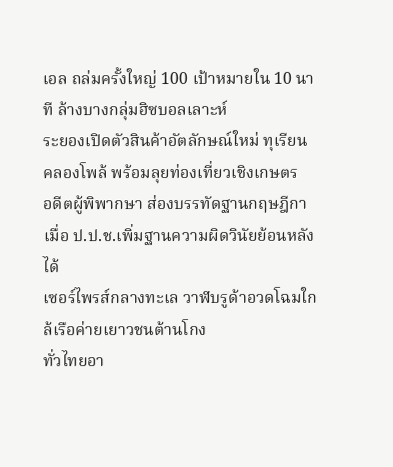เอล ถล่มครั้งใหญ่ 100 เป้าหมายใน 10 นาที ล้างบางกลุ่มฮิซบอลเลาะห์
ระยองเปิดตัวสินค้าอัตลักษณ์ใหม่ ทุเรียนคลองโพล้ พร้อมลุยท่องเที่ยวเชิงเกษตร
อดีตผู้พิพากษา ส่องบรรทัดฐานกฤษฎีกา เมื่อ ป.ป.ช.เพิ่มฐานความผิดวินัยย้อนหลังได้
เซอร์ไพรส์กลางทะเล วาฬบรูด้าอวดโฉมใกล้เรือค่ายเยาวชนต้านโกง
ทั่วไทยอา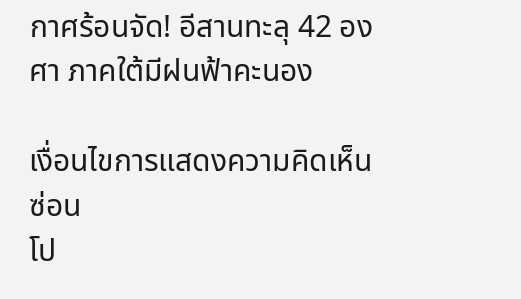กาศร้อนจัด! อีสานทะลุ 42 องศา ภาคใต้มีฝนฟ้าคะนอง

เงื่อนไขการแสดงความคิดเห็น ซ่อน
โป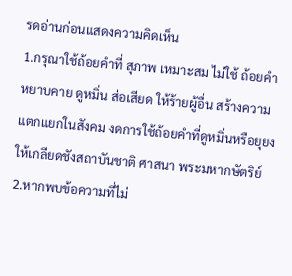รดอ่านก่อนแสดงความคิดเห็น
1.กรุณาใช้ถ้อยคำที่ สุภาพ เหมาะสม ไม่ใช้ ถ้อยคำหยาบคาย ดูหมิ่น ส่อเสียด ให้ร้ายผู้อื่น สร้างความแตกแยกในสังคม งดการใช้ถ้อยคำที่ดูหมิ่นหรือยุยงให้เกลียดชังสถาบันชาติ ศาสนา พระมหากษัตริย์
2.หากพบข้อความที่ไม่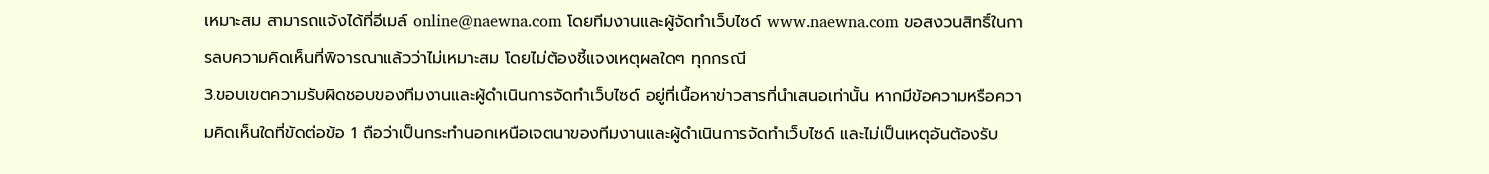เหมาะสม สามารถแจ้งได้ที่อีเมล์ online@naewna.com โดยทีมงานและผู้จัดทำเว็บไซด์ www.naewna.com ขอสงวนสิทธิ์ในการลบความคิดเห็นที่พิจารณาแล้วว่าไม่เหมาะสม โดยไม่ต้องชี้แจงเหตุผลใดๆ ทุกกรณี
3.ขอบเขตความรับผิดชอบของทีมงานและผู้ดำเนินการจัดทำเว็บไซด์ อยู่ที่เนื้อหาข่าวสารที่นำเสนอเท่านั้น หากมีข้อความหรือความคิดเห็นใดที่ขัดต่อข้อ 1 ถือว่าเป็นกระทำนอกเหนือเจตนาของทีมงานและผู้ดำเนินการจัดทำเว็บไซด์ และไม่เป็นเหตุอันต้องรับ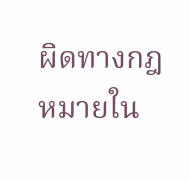ผิดทางกฎหมายใน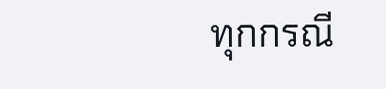ทุกกรณี